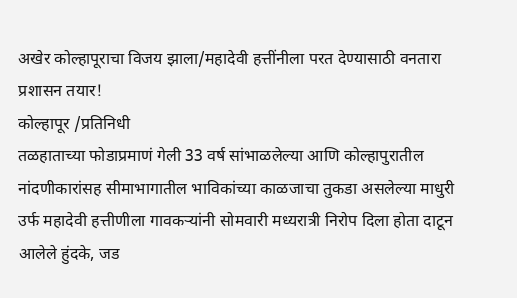अखेर कोल्हापूराचा विजय झाला/महादेवी हत्तींनीला परत देण्यासाठी वनतारा प्रशासन तयार!
कोल्हापूर /प्रतिनिधी
तळहाताच्या फोडाप्रमाणं गेली 33 वर्ष सांभाळलेल्या आणि कोल्हापुरातील नांदणीकारांसह सीमाभागातील भाविकांच्या काळजाचा तुकडा असलेल्या माधुरी उर्फ महादेवी हत्तीणीला गावकऱ्यांनी सोमवारी मध्यरात्री निरोप दिला होता दाटून आलेले हुंदके, जड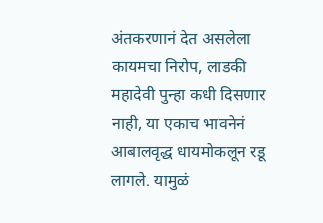अंतकरणानं देत असलेला कायमचा निरोप, लाडकी महादेवी पुन्हा कधी दिसणार नाही, या एकाच भावनेनं आबालवृद्ध धायमोकलून रडू लागले. यामुळं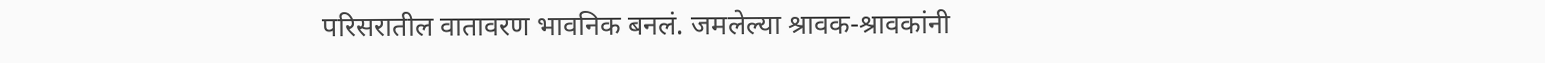परिसरातील वातावरण भावनिक बनलं. जमलेल्या श्रावक-श्रावकांनी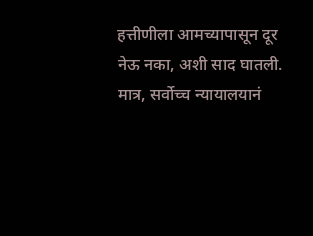हत्तीणीला आमच्यापासून दूर नेऊ नका, अशी साद घातली. मात्र, सर्वोच्च न्यायालयानं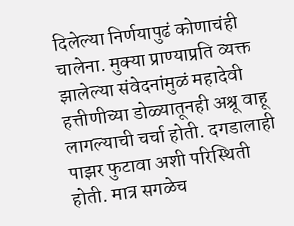दिलेल्या निर्णयापुढं कोणाचंही चालेना. मुक्या प्राण्याप्रति व्यक्त झालेल्या संवेदनांमुळं महादेवी हत्तीणीच्या डोळ्यातूनही अश्रू वाहू लागल्याची चर्चा होती. दगडालाही पाझर फुटावा अशी परिस्थिती होती. मात्र सगळेच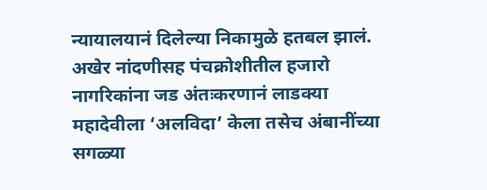न्यायालयानं दिलेल्या निकामुळे हतबल झालं. अखेर नांदणीसह पंचक्रोशीतील हजारो नागरिकांना जड अंतःकरणानं लाडक्या महादेवीला ‘अलविदा’ केला तसेच अंबानींच्या सगळ्या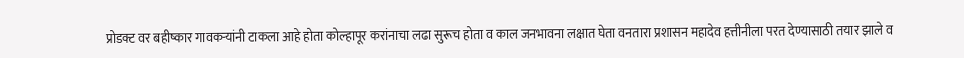प्रोडक्ट वर बहीष्कार गावकऱ्यांनी टाकला आहे होता कोल्हापूर करांनाचा लढा सुरूच होता व काल जनभावना लक्षात घेता वनतारा प्रशासन महादेव हत्तीनीला परत देण्यासाठी तयार झाले व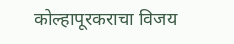कोल्हापूरकराचा विजय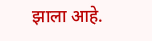झाला आहे.